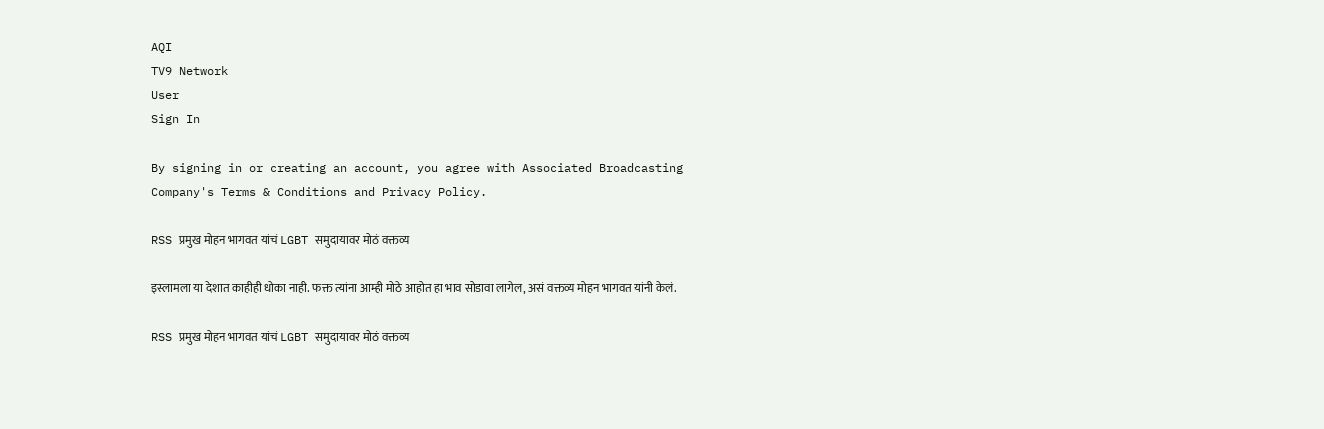AQI
TV9 Network
User
Sign In

By signing in or creating an account, you agree with Associated Broadcasting Company's Terms & Conditions and Privacy Policy.

RSS प्रमुख मोहन भागवत यांचं LGBT समुदायावर मोठं वक्तव्य

इस्लामला या देशात काहीही धोका नाही. फक्त त्यांना आम्ही मोठे आहोत हा भाव सोडावा लागेल, असं वक्तव्य मोहन भागवत यांनी केलं.

RSS प्रमुख मोहन भागवत यांचं LGBT समुदायावर मोठं वक्तव्य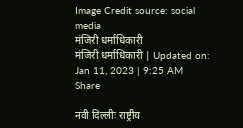Image Credit source: social media
मंजिरी धर्माधिकारी
मंजिरी धर्माधिकारी | Updated on: Jan 11, 2023 | 9:25 AM
Share

नवी दिल्लीः राष्ट्रीय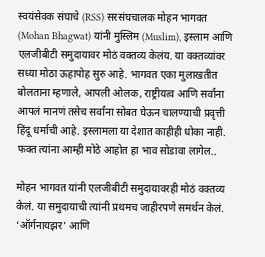स्वयंसेवक संघाचे (RSS) सरसंघचालक मोहन भागवत (Mohan Bhagwat) यांनी मुस्लिम (Muslim), इस्लाम आणि एलजीबीटी समुदायावर मोठं वक्तव्य केलंय. या वक्तव्यांवर सध्या मोठा ऊहापोह सुरु आहे. भागवत एका मुलाखतीत बोलताना म्हणाले, आपली ओलक, राष्ट्रीयत्व आणि सर्वांना आपलं मानणं तसेच सर्वांना सोबत घेऊन चालण्याची प्रवृत्ती हिंदू धर्माची आहे. इस्लामला या देशात काहीही धोका नाही. फक्त त्यांना आम्ही मोठे आहोत हा भाव सोडावा लागेल..

मोहन भागवत यांनी एलजीबीटी समुदायावरही मोठं वक्तव्य केलं. या समुदायाची त्यांनी प्रथमच जाहीरपणे समर्थन केलं. ‘ऑर्गनायझर’ आणि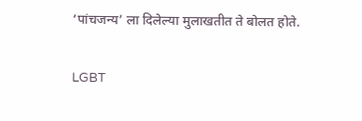‘पांचजन्य’ ला दिलेल्या मुलाखतीत ते बोलत होते.

LGBT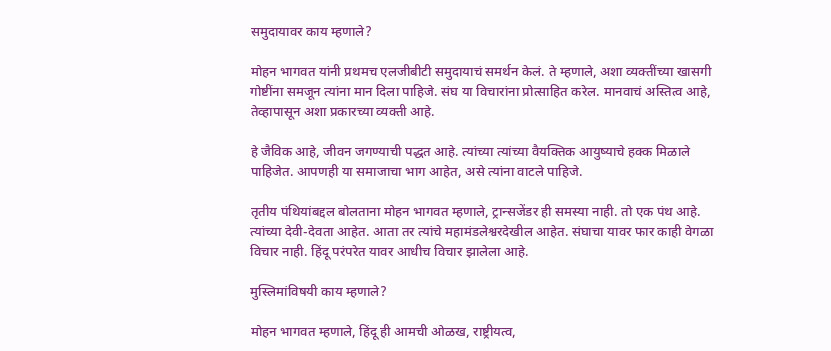समुदायावर काय म्हणाले?

मोहन भागवत यांनी प्रथमच एलजीबीटी समुदायाचं समर्थन केलं. ते म्हणाले, अशा व्यक्तींच्या खासगी गोष्टींना समजून त्यांना मान दिला पाहिजे. संघ या विचारांना प्रोत्साहित करेल. मानवाचं अस्तित्व आहे, तेव्हापासून अशा प्रकारच्या व्यक्ती आहे.

हे जैविक आहे, जीवन जगण्याची पद्धत आहे. त्यांच्या त्यांच्या वैयक्तिक आयुष्याचे हक्क मिळाले पाहिजेत. आपणही या समाजाचा भाग आहेत, असे त्यांना वाटले पाहिजे.

तृतीय पंथियांबद्दल बोलताना मोहन भागवत म्हणाले, ट्रान्सजेंडर ही समस्या नाही. तो एक पंथ आहे. त्यांच्या देवी-देवता आहेत. आता तर त्यांचे महामंडलेश्वरदेखील आहेत. संघाचा यावर फार काही वेगळा विचार नाही. हिंदू परंपरेत यावर आधीच विचार झालेला आहे.

मुस्लिमांविषयी काय म्हणाले?

मोहन भागवत म्हणाले, हिंदू ही आमची ओळख, राष्ट्रीयत्व,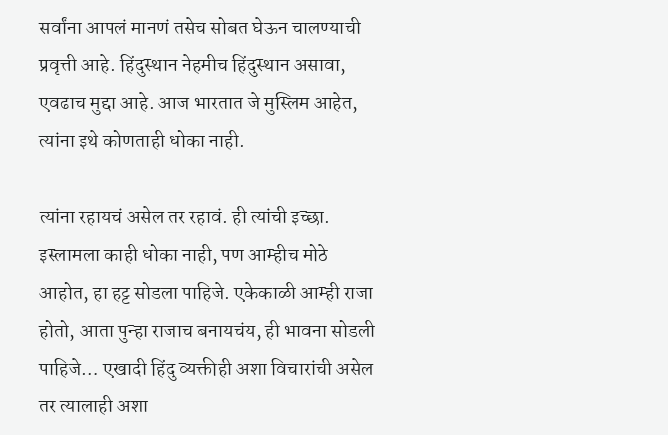सर्वांना आपलं मानणं तसेच सोबत घेऊन चालण्याची प्रवृत्ती आहे. हिंदुस्थान नेहमीच हिंदुस्थान असावा, एवढाच मुद्दा आहे. आज भारतात जे मुस्लिम आहेत, त्यांना इथे कोणताही धोका नाही.

त्यांना रहायचं असेल तर रहावं. ही त्यांची इच्छा. इस्लामला काही धोका नाही, पण आम्हीच मोठे आहोत, हा हट्ट सोडला पाहिजे. एकेकाळी आम्ही राजा होतो, आता पुन्हा राजाच बनायचंय, ही भावना सोडली पाहिजे… एखादी हिंदु व्यक्तीही अशा विचारांची असेल तर त्यालाही अशा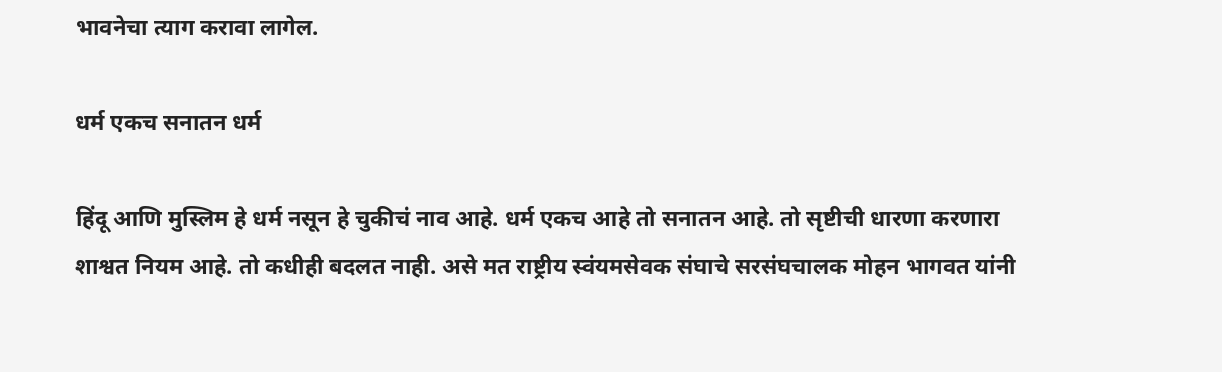भावनेचा त्याग करावा लागेल.

धर्म एकच सनातन धर्म

हिंदू आणि मुस्लिम हे धर्म नसून हे चुकीचं नाव आहे. धर्म एकच आहे तो सनातन आहे. तो सृष्टीची धारणा करणारा शाश्वत नियम आहे. तो कधीही बदलत नाही. असे मत राष्ट्रीय स्वंयमसेवक संघाचे सरसंघचालक मोहन भागवत यांनी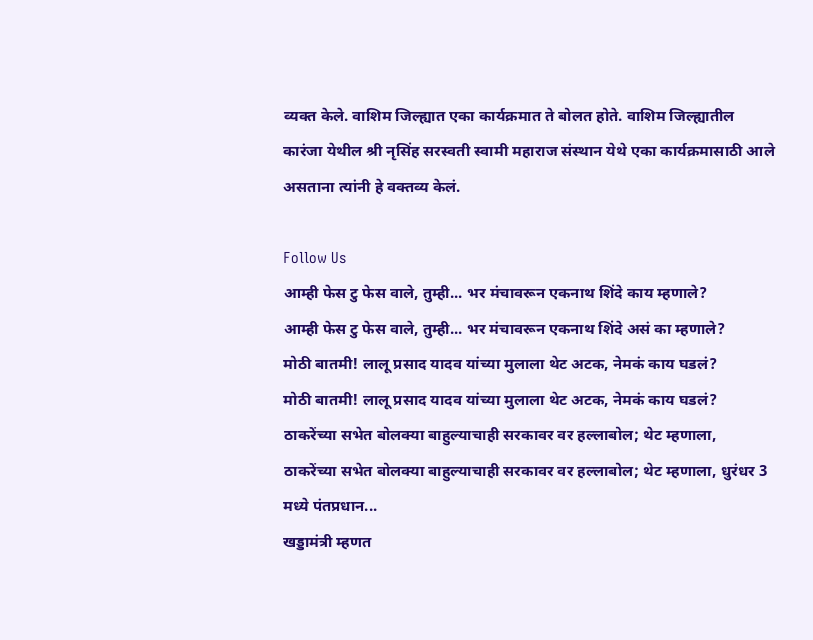व्यक्त केले. वाशिम जिल्ह्यात एका कार्यक्रमात ते बोलत होते. वाशिम जिल्ह्यातील कारंजा येथील श्री नृसिंह सरस्वती स्वामी महाराज संस्थान येथे एका कार्यक्रमासाठी आले असताना त्यांनी हे वक्तव्य केलं.

Follow Us
आम्ही फेस टु फेस वाले, तुम्ही... भर मंचावरून एकनाथ शिंदे काय म्हणाले?
आम्ही फेस टु फेस वाले, तुम्ही... भर मंचावरून एकनाथ शिंदे असं का म्हणाले?
मोठी बातमी! लालू प्रसाद यादव यांच्या मुलाला थेट अटक, नेमकं काय घडलं?
मोठी बातमी! लालू प्रसाद यादव यांच्या मुलाला थेट अटक, नेमकं काय घडलं?
ठाकरेंच्या सभेत बोलक्या बाहुल्याचाही सरकावर वर हल्लाबोल; थेट म्हणाला,
ठाकरेंच्या सभेत बोलक्या बाहुल्याचाही सरकावर वर हल्लाबोल; थेट म्हणाला, धुरंधर 3 मध्ये पंतप्रधान...
खड्डामंत्री म्हणत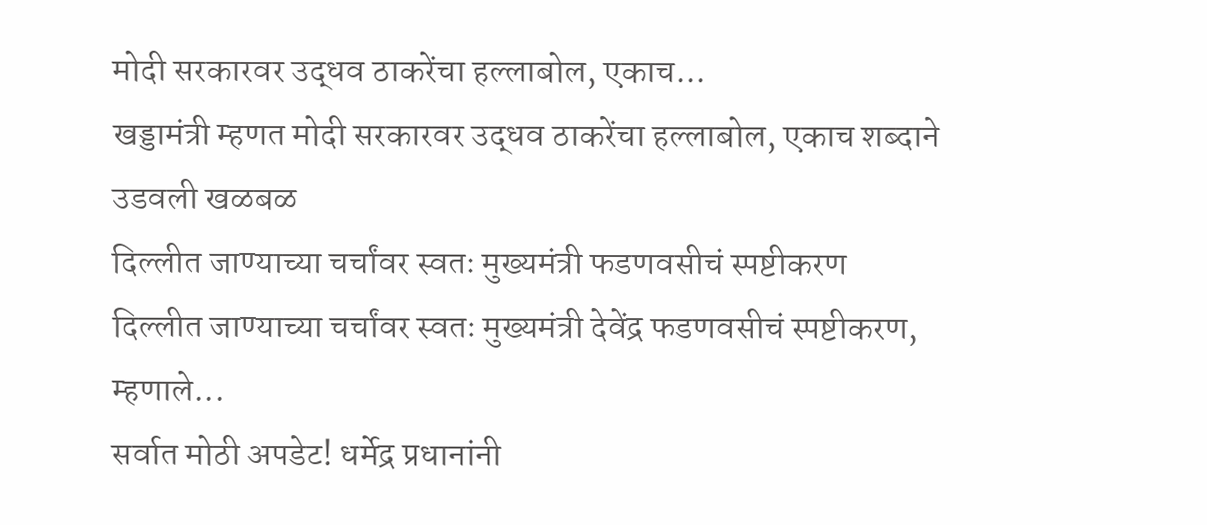मोदी सरकारवर उद्धव ठाकरेंचा हल्लाबोल, एकाच...
खड्डामंत्री म्हणत मोदी सरकारवर उद्धव ठाकरेंचा हल्लाबोल, एकाच शब्दाने उडवली खळबळ
दिल्लीत जाण्याच्या चर्चांवर स्वतः मुख्यमंत्री फडणवसीचं स्पष्टीकरण
दिल्लीत जाण्याच्या चर्चांवर स्वतः मुख्यमंत्री देवेंद्र फडणवसीचं स्पष्टीकरण, म्हणाले...
सर्वात मोठी अपडेट! धर्मेद्र प्रधानांनी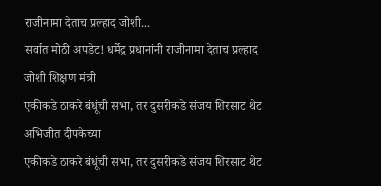राजीनामा देताच प्रल्हाद जोशी...
सर्वात मोठी अपडेट! धर्मेद्र प्रधानांनी राजीनामा देताच प्रल्हाद जोशी शिक्षण मंत्री
एकीकडे ठाकरे बंधूंची सभा, तर दुसरीकडे संजय शिरसाट थेट अभिजीत दीपकेच्या
एकीकडे ठाकरे बंधूंची सभा, तर दुसरीकडे संजय शिरसाट थेट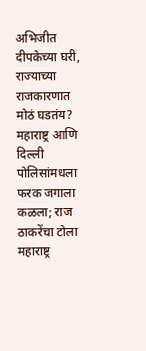अभिजीत दीपकेच्या घरी, राज्याच्या राजकारणात मोठं घडतंय?
महाराष्ट्र आणि दिल्ली पोलिसांमधला फरक जगाला कळला; राज ठाकरेंचा टोला
महाराष्ट्र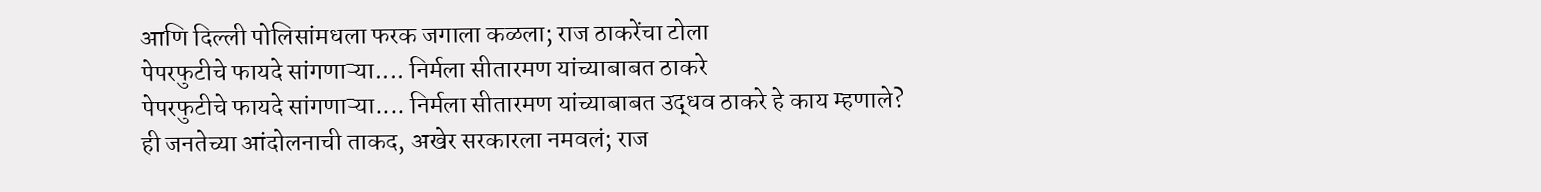आणि दिल्ली पोलिसांमधला फरक जगाला कळला; राज ठाकरेंचा टोला
पेपरफुटीचे फायदे सांगणाऱ्या.... निर्मला सीतारमण यांच्याबाबत ठाकरे
पेपरफुटीचे फायदे सांगणाऱ्या.... निर्मला सीतारमण यांच्याबाबत उद्धव ठाकरे हे काय म्हणाले?
ही जनतेच्या आंदोलनाची ताकद, अखेर सरकारला नमवलं; राज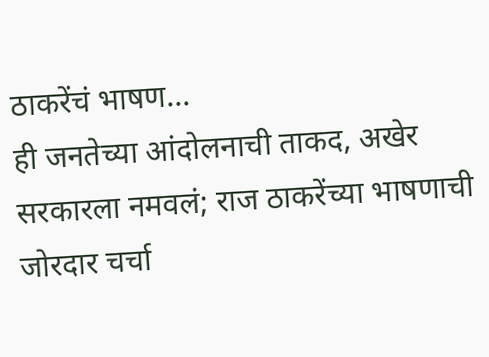ठाकरेंचं भाषण...
ही जनतेच्या आंदोलनाची ताकद, अखेर सरकारला नमवलं; राज ठाकरेंच्या भाषणाची जोरदार चर्चा